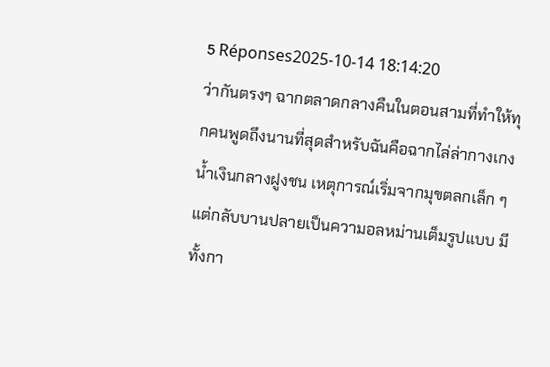5 Réponses2025-10-14 18:14:20
ว่ากันตรงๆ ฉากตลาดกลางคืนในตอนสามที่ทำให้ทุกคนพูดถึงนานที่สุดสำหรับฉันคือฉากไล่ล่ากางเกงน้ำเงินกลางฝูงชน เหตุการณ์เริ่มจากมุขตลกเล็ก ๆ แต่กลับบานปลายเป็นความอลหม่านเต็มรูปแบบ มีทั้งกา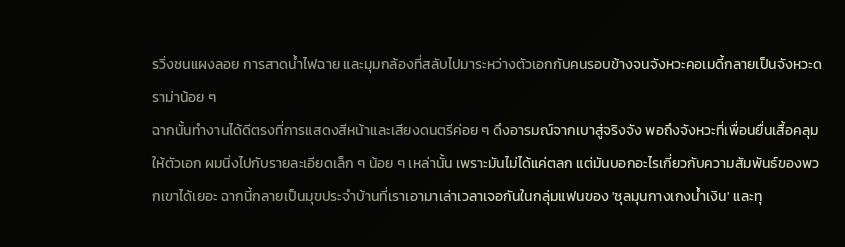รวิ่งชนแผงลอย การสาดน้ำไฟฉาย และมุมกล้องที่สลับไปมาระหว่างตัวเอกกับคนรอบข้างจนจังหวะคอเมดี้กลายเป็นจังหวะดราม่าน้อย ๆ
ฉากนั้นทำงานได้ดีตรงที่การแสดงสีหน้าและเสียงดนตรีค่อย ๆ ดึงอารมณ์จากเบาสู่จริงจัง พอถึงจังหวะที่เพื่อนยื่นเสื้อคลุมให้ตัวเอก ผมนิ่งไปกับรายละเอียดเล็ก ๆ น้อย ๆ เหล่านั้น เพราะมันไม่ได้แค่ตลก แต่มันบอกอะไรเกี่ยวกับความสัมพันธ์ของพวกเขาได้เยอะ ฉากนี้กลายเป็นมุขประจำบ้านที่เราเอามาเล่าเวลาเจอกันในกลุ่มแฟนของ 'ชุลมุนกางเกงน้ำเงิน' และทุ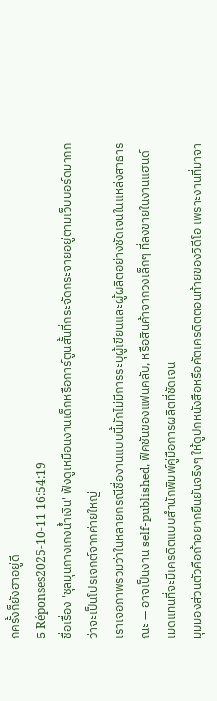กครั้งก็ยังฮาอยู่ดี
5 Réponses2025-10-11 16:54:19
ชื่อเรื่อง 'ชุลมุนกางเกงน้ำเงิน' ฟังดูเหมือนงานเด็กหรือการ์ตูนสั้นที่กระจัดกระจายอยู่ตามเว็บบอร์ดมากกว่าจะเป็นโปรเจกต์จากค่ายใหญ่
เราเจอภาพรวมว่าในหลายกรณีชื่องานแบบนี้มักไม่มีการระบุผู้เขียนและผู้ผลิตอย่างชัดเจนในแหล่งสาธารณะ — อาจเป็นงาน self-published, ฟิคชันของแฟนคลับ, หรือสินค้าจากวงเล็กๆ ที่ลงขายในงานแฮนด์เมดแทนที่จะมีเครดิตแบบสำนักพิมพ์คู่มือการผลิตที่ชัดเจน
มุมมองส่วนตัวคือถ้าอยากยืนยันจริงๆ ให้ดูปกหนังสือหรือคัตเครดิตตอนท้ายของวิดีโอ เพราะงานที่มาจา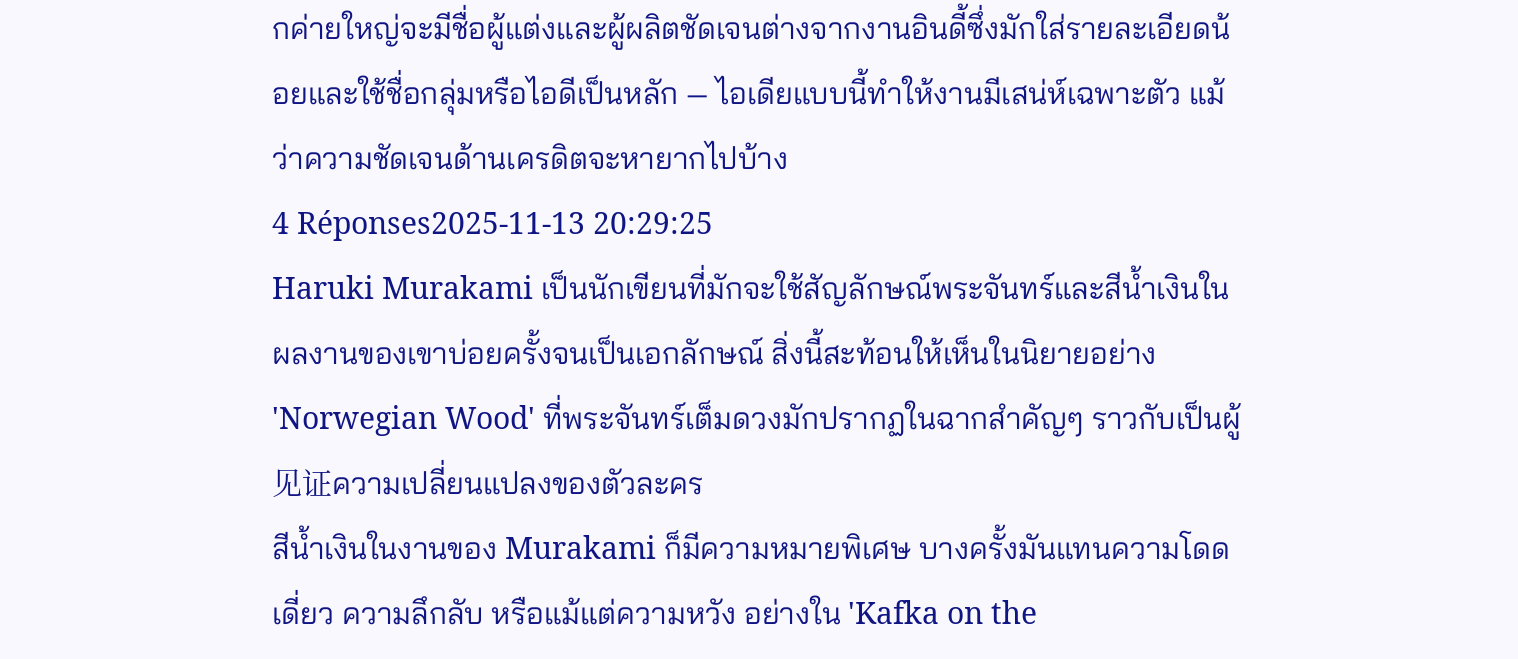กค่ายใหญ่จะมีชื่อผู้แต่งและผู้ผลิตชัดเจนต่างจากงานอินดี้ซึ่งมักใส่รายละเอียดน้อยและใช้ชื่อกลุ่มหรือไอดีเป็นหลัก — ไอเดียแบบนี้ทำให้งานมีเสน่ห์เฉพาะตัว แม้ว่าความชัดเจนด้านเครดิตจะหายากไปบ้าง
4 Réponses2025-11-13 20:29:25
Haruki Murakami เป็นนักเขียนที่มักจะใช้สัญลักษณ์พระจันทร์และสีน้ำเงินในผลงานของเขาบ่อยครั้งจนเป็นเอกลักษณ์ สิ่งนี้สะท้อนให้เห็นในนิยายอย่าง 'Norwegian Wood' ที่พระจันทร์เต็มดวงมักปรากฏในฉากสำคัญๆ ราวกับเป็นผู้见证ความเปลี่ยนแปลงของตัวละคร
สีน้ำเงินในงานของ Murakami ก็มีความหมายพิเศษ บางครั้งมันแทนความโดดเดี่ยว ความลึกลับ หรือแม้แต่ความหวัง อย่างใน 'Kafka on the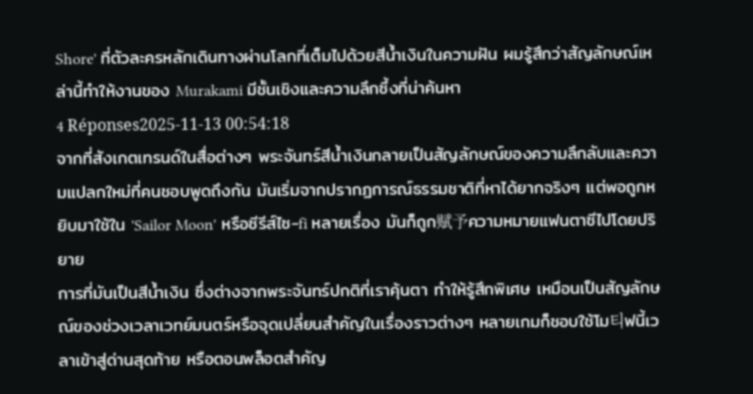Shore' ที่ตัวละครหลักเดินทางผ่านโลกที่เต็มไปด้วยสีน้ำเงินในความฝัน ผมรู้สึกว่าสัญลักษณ์เหล่านี้ทำให้งานของ Murakami มีชั้นเชิงและความลึกซึ้งที่น่าค้นหา
4 Réponses2025-11-13 00:54:18
จากที่สังเกตเทรนด์ในสื่อต่างๆ พระจันทร์สีน้ำเงินกลายเป็นสัญลักษณ์ของความลึกลับและความแปลกใหม่ที่คนชอบพูดถึงกัน มันเริ่มจากปรากฏการณ์ธรรมชาติที่หาได้ยากจริงๆ แต่พอถูกหยิบมาใช้ใน 'Sailor Moon' หรือซีรีส์ไซ-fi หลายเรื่อง มันก็ถูก赋予ความหมายแฟนตาซีไปโดยปริยาย
การที่มันเป็นสีน้ำเงิน ซึ่งต่างจากพระจันทร์ปกติที่เราคุ้นตา ทำให้รู้สึกพิเศษ เหมือนเป็นสัญลักษณ์ของช่วงเวลาเวทย์มนตร์หรือจุดเปลี่ยนสำคัญในเรื่องราวต่างๆ หลายเกมก็ชอบใช้โม티ฟนี้เวลาเข้าสู่ด่านสุดท้าย หรือตอนพล็อตสำคัญ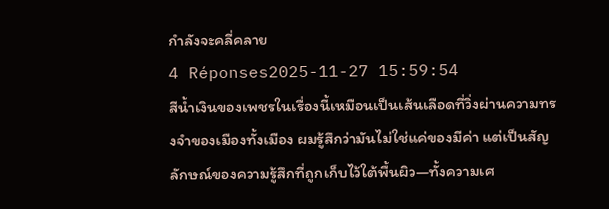กำลังจะคลี่คลาย
4 Réponses2025-11-27 15:59:54
สีน้ำเงินของเพชรในเรื่องนี้เหมือนเป็นเส้นเลือดที่วิ่งผ่านความทรงจำของเมืองทั้งเมือง ผมรู้สึกว่ามันไม่ใช่แค่ของมีค่า แต่เป็นสัญลักษณ์ของความรู้สึกที่ถูกเก็บไว้ใต้พื้นผิว—ทั้งความเศ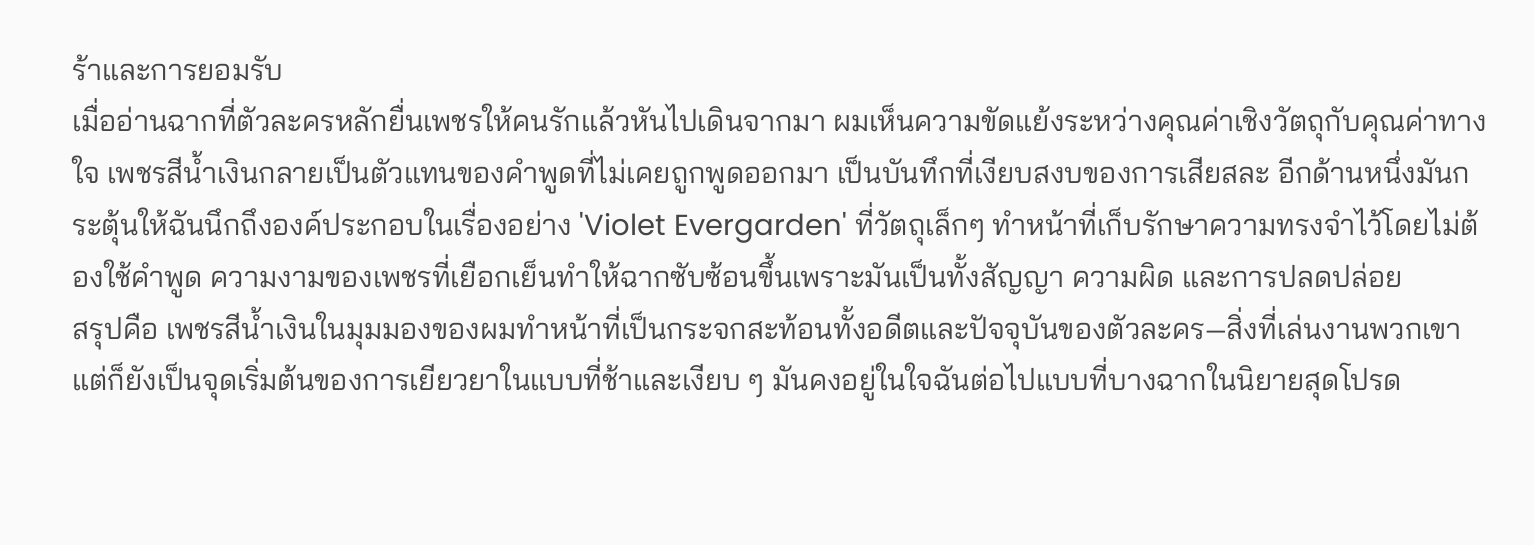ร้าและการยอมรับ
เมื่ออ่านฉากที่ตัวละครหลักยื่นเพชรให้คนรักแล้วหันไปเดินจากมา ผมเห็นความขัดแย้งระหว่างคุณค่าเชิงวัตถุกับคุณค่าทางใจ เพชรสีน้ำเงินกลายเป็นตัวแทนของคำพูดที่ไม่เคยถูกพูดออกมา เป็นบันทึกที่เงียบสงบของการเสียสละ อีกด้านหนึ่งมันกระตุ้นให้ฉันนึกถึงองค์ประกอบในเรื่องอย่าง 'Violet Evergarden' ที่วัตถุเล็กๆ ทำหน้าที่เก็บรักษาความทรงจำไว้โดยไม่ต้องใช้คำพูด ความงามของเพชรที่เยือกเย็นทำให้ฉากซับซ้อนขึ้นเพราะมันเป็นทั้งสัญญา ความผิด และการปลดปล่อย
สรุปคือ เพชรสีน้ำเงินในมุมมองของผมทำหน้าที่เป็นกระจกสะท้อนทั้งอดีตและปัจจุบันของตัวละคร—สิ่งที่เล่นงานพวกเขา แต่ก็ยังเป็นจุดเริ่มต้นของการเยียวยาในแบบที่ช้าและเงียบ ๆ มันคงอยู่ในใจฉันต่อไปแบบที่บางฉากในนิยายสุดโปรด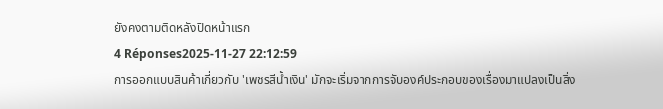ยังคงตามติดหลังปิดหน้าแรก
4 Réponses2025-11-27 22:12:59
การออกแบบสินค้าเกี่ยวกับ 'เพชรสีน้ำเงิน' มักจะเริ่มจากการจับองค์ประกอบของเรื่องมาแปลงเป็นสิ่ง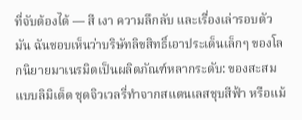ที่จับต้องได้ — สี เงา ความลึกลับ และเรื่องเล่ารอบตัวมัน ฉันชอบเห็นว่าบริษัทลิขสิทธิ์เอาประเด็นเล็กๆ ของโลกนิยายมาเนรมิตเป็นผลิตภัณฑ์หลากระดับ: ของสะสมแบบลิมิเต็ด ชุดจิวเวลรี่ทำจากสแตนเลสชุบสีฟ้า หรือแม้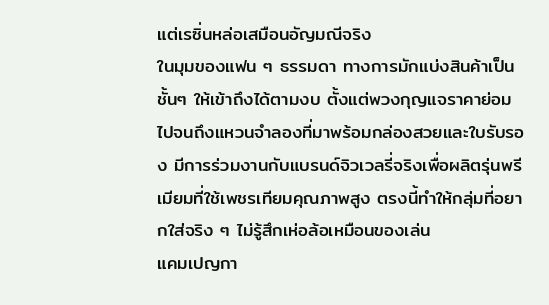แต่เรซิ่นหล่อเสมือนอัญมณีจริง
ในมุมของแฟน ๆ ธรรมดา ทางการมักแบ่งสินค้าเป็นชั้นๆ ให้เข้าถึงได้ตามงบ ตั้งแต่พวงกุญแจราคาย่อม ไปจนถึงแหวนจำลองที่มาพร้อมกล่องสวยและใบรับรอง มีการร่วมงานกับแบรนด์จิวเวลรี่จริงเพื่อผลิตรุ่นพรีเมียมที่ใช้เพชรเทียมคุณภาพสูง ตรงนี้ทำให้กลุ่มที่อยากใส่จริง ๆ ไม่รู้สึกเห่อล้อเหมือนของเล่น
แคมเปญกา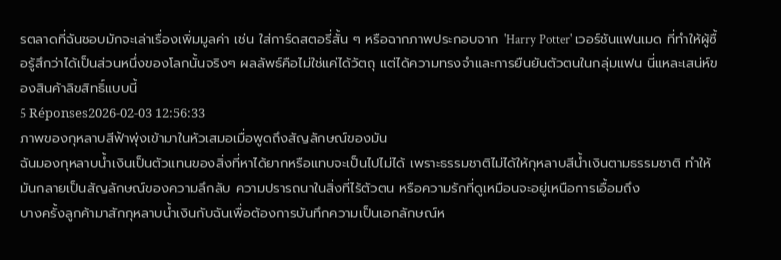รตลาดที่ฉันชอบมักจะเล่าเรื่องเพิ่มมูลค่า เช่น ใส่การ์ดสตอรี่สั้น ๆ หรือฉากภาพประกอบจาก 'Harry Potter' เวอร์ชันแฟนเมด ที่ทำให้ผู้ซื้อรู้สึกว่าได้เป็นส่วนหนึ่งของโลกนั้นจริงๆ ผลลัพธ์คือไม่ใช่แค่ได้วัตถุ แต่ได้ความทรงจำและการยืนยันตัวตนในกลุ่มแฟน นี่แหละเสน่ห์ของสินค้าลิขสิทธิ์แบบนี้
5 Réponses2026-02-03 12:56:33
ภาพของกุหลาบสีฟ้าพุ่งเข้ามาในหัวเสมอเมื่อพูดถึงสัญลักษณ์ของมัน
ฉันมองกุหลาบน้ำเงินเป็นตัวแทนของสิ่งที่หาได้ยากหรือแทบจะเป็นไปไม่ได้ เพราะธรรมชาติไม่ได้ให้กุหลาบสีน้ำเงินตามธรรมชาติ ทำให้มันกลายเป็นสัญลักษณ์ของความลึกลับ ความปรารถนาในสิ่งที่ไร้ตัวตน หรือความรักที่ดูเหมือนจะอยู่เหนือการเอื้อมถึง
บางครั้งลูกค้ามาสักกุหลาบน้ำเงินกับฉันเพื่อต้องการบันทึกความเป็นเอกลักษณ์ห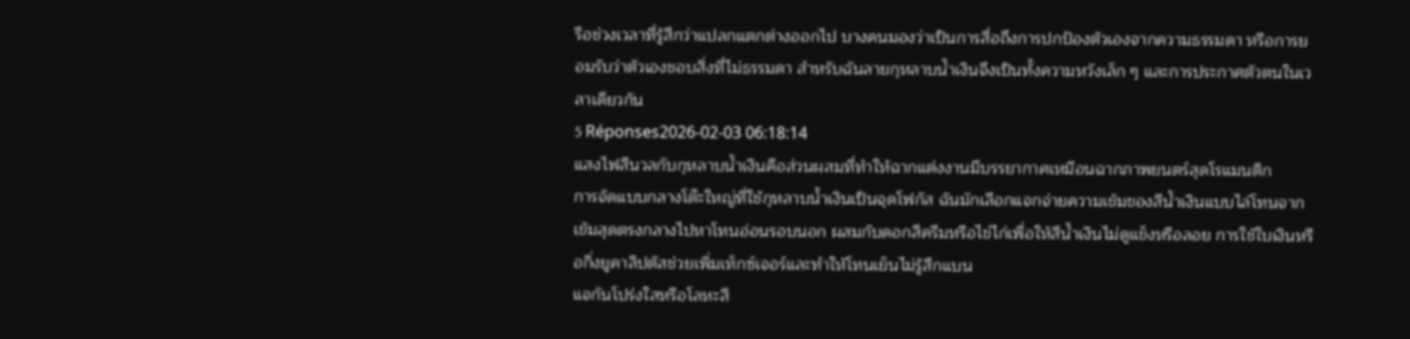รือช่วงเวลาที่รู้สึกว่าแปลกแตกต่างออกไป บางคนมองว่าเป็นการสื่อถึงการปกป้องตัวเองจากความธรรมดา หรือการยอมรับว่าตัวเองชอบสิ่งที่ไม่ธรรมดา สำหรับฉันลายกุหลาบน้ำเงินจึงเป็นทั้งความหวังเล็ก ๆ และการประกาศตัวตนในเวลาเดียวกัน
5 Réponses2026-02-03 06:18:14
แสงไฟสีนวลกับกุหลาบน้ำเงินคือส่วนผสมที่ทำให้ฉากแต่งงานมีบรรยากาศเหมือนฉากภาพยนตร์สุดโรแมนติก
การจัดแบบกลางโต๊ะใหญ่ที่ใช้กุหลาบน้ำเงินเป็นจุดโฟกัส ฉันมักเลือกแจกจ่ายความเข้มของสีน้ำเงินแบบไล่โทนจากเข้มสุดตรงกลางไปหาโทนอ่อนรอบนอก ผสมกับดอกสีครีมหรือไข่ไก่เพื่อให้สีน้ำเงินไม่ดูแข็งหรือลอย การใช้ใบเงินหรือกิ่งยูคาลิปตัสช่วยเพิ่มเท็กซ์เจอร์และทำให้โทนเย็นไม่รู้สึกแบน
แจกันโปร่งใสหรือโลหะสี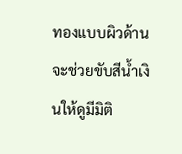ทองแบบผิวด้านจะช่วยขับสีน้ำเงินให้ดูมีมิติ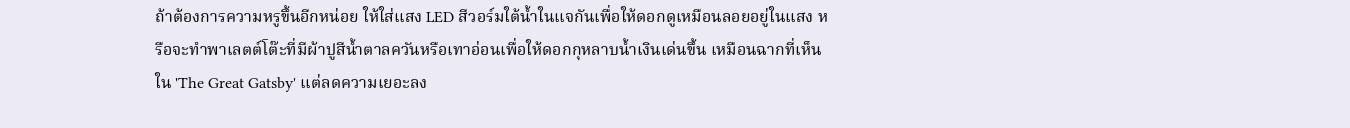ถ้าต้องการความหรูขึ้นอีกหน่อย ให้ใส่แสง LED สีวอร์มใต้น้ำในแจกันเพื่อให้ดอกดูเหมือนลอยอยู่ในแสง หรือจะทำพาเลตต์โต๊ะที่มีผ้าปูสีน้ำตาลควันหรือเทาอ่อนเพื่อให้ดอกกุหลาบน้ำเงินเด่นขึ้น เหมือนฉากที่เห็นใน 'The Great Gatsby' แต่ลดความเยอะลง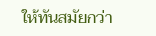ให้ทันสมัยกว่า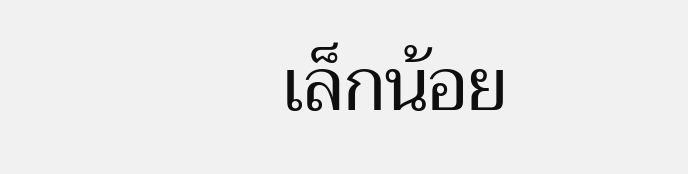เล็กน้อย